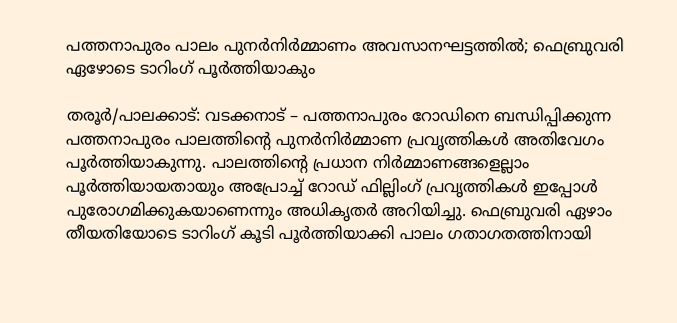പത്തനാപുരം പാലം പുനർനിർമ്മാണം അവസാനഘട്ടത്തിൽ; ഫെബ്രുവരി ഏഴോടെ ടാറിംഗ് പൂർത്തിയാകും

തരൂർ/പാലക്കാട്: വടക്കനാട് – പത്തനാപുരം റോഡിനെ ബന്ധിപ്പിക്കുന്ന പത്തനാപുരം പാലത്തിന്റെ പുനർനിർമ്മാണ പ്രവൃത്തികൾ അതിവേഗം പൂർത്തിയാകുന്നു. പാലത്തിന്റെ പ്രധാന നിർമ്മാണങ്ങളെല്ലാം പൂർത്തിയായതായും അപ്രോച്ച് റോഡ് ഫില്ലിംഗ് പ്രവൃത്തികൾ ഇപ്പോൾ പുരോഗമിക്കുകയാണെന്നും അധികൃതർ അറിയിച്ചു. ഫെബ്രുവരി ഏഴാം തീയതിയോടെ ടാറിംഗ് കൂടി പൂർത്തിയാക്കി പാലം ഗതാഗതത്തിനായി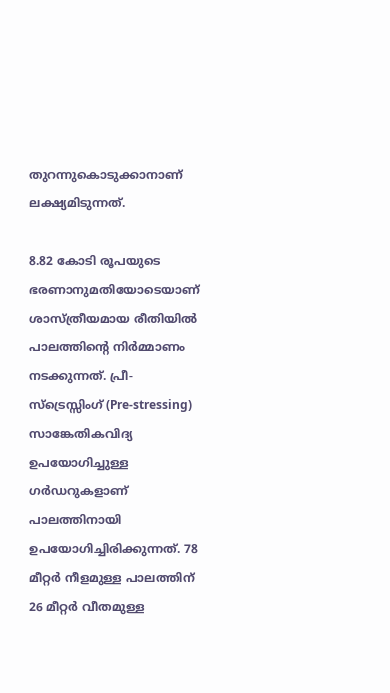തുറന്നുകൊടുക്കാനാണ് ലക്ഷ്യമിടുന്നത്.

8.82 കോടി രൂപയുടെ ഭരണാനുമതിയോടെയാണ് ശാസ്ത്രീയമായ രീതിയിൽ പാലത്തിന്റെ നിർമ്മാണം നടക്കുന്നത്. പ്രീ-സ്ട്രെസ്സിംഗ് (Pre-stressing) സാങ്കേതികവിദ്യ ഉപയോഗിച്ചുള്ള ഗർഡറുകളാണ് പാലത്തിനായി ഉപയോഗിച്ചിരിക്കുന്നത്. 78 മീറ്റർ നീളമുള്ള പാലത്തിന് 26 മീറ്റർ വീതമുള്ള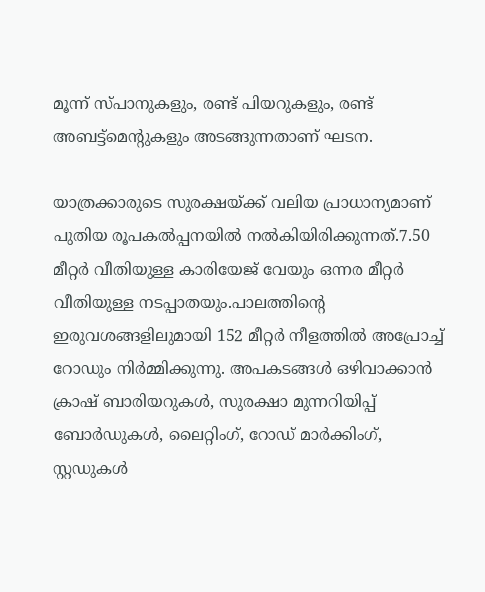മൂന്ന് സ്പാനുകളും, രണ്ട് പിയറുകളും, രണ്ട് അബട്ട്‌മെന്റുകളും അടങ്ങുന്നതാണ് ഘടന.

യാത്രക്കാരുടെ സുരക്ഷയ്ക്ക് വലിയ പ്രാധാന്യമാണ് പുതിയ രൂപകൽപ്പനയിൽ നൽകിയിരിക്കുന്നത്.7.50 മീറ്റർ വീതിയുള്ള കാരിയേജ് വേയും ഒന്നര മീറ്റർ വീതിയുള്ള നടപ്പാതയും.പാലത്തിന്റെ ഇരുവശങ്ങളിലുമായി 152 മീറ്റർ നീളത്തിൽ അപ്രോച്ച് റോഡും നിർമ്മിക്കുന്നു. അപകടങ്ങൾ ഒഴിവാക്കാൻ ക്രാഷ് ബാരിയറുകൾ, സുരക്ഷാ മുന്നറിയിപ്പ് ബോർഡുകൾ, ലൈറ്റിംഗ്, റോഡ് മാർക്കിംഗ്, സ്റ്റഡുകൾ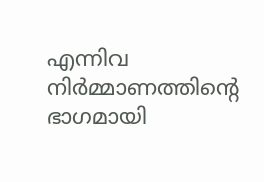എന്നിവ നിർമ്മാണത്തിന്റെ ഭാഗമായി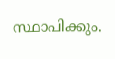സ്ഥാപിക്കും.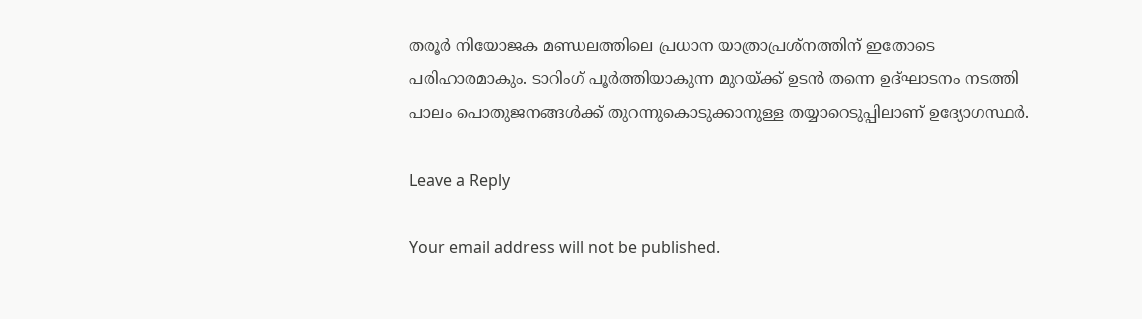തരൂർ നിയോജക മണ്ഡലത്തിലെ പ്രധാന യാത്രാപ്രശ്നത്തിന് ഇതോടെ പരിഹാരമാകും. ടാറിംഗ് പൂർത്തിയാകുന്ന മുറയ്ക്ക് ഉടൻ തന്നെ ഉദ്ഘാടനം നടത്തി പാലം പൊതുജനങ്ങൾക്ക് തുറന്നുകൊടുക്കാനുള്ള തയ്യാറെടുപ്പിലാണ് ഉദ്യോഗസ്ഥർ.

Leave a Reply

Your email address will not be published.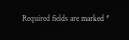Required fields are marked *